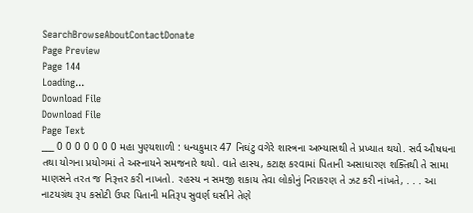SearchBrowseAboutContactDonate
Page Preview
Page 144
Loading...
Download File
Download File
Page Text
___ 0 0 0 0 0 0 0 મહા પુણ્યશાળી : ધન્યકુમાર 47 નિઘંટુ વગેરે શાસ્ત્રના અભ્યાસથી તે પ્રખ્યાત થયો. સર્વ ઔષધના તથા યોગના પ્રયોગમાં તે અસ્નાયને સમજનારે થયો. વાતે હાસ્ય, કટાક્ષ કરવામાં પિતાની અસાધારણ શક્તિથી તે સામા માણસને તરત જ નિરૂત્તર કરી નાખતો. રહસ્ય ન સમજી શકાય તેવા લોકોનું નિરાકરણ તે ઝટ કરી નાંખતે, . . . આ નાટયગ્રંથ રૂપ કસોટી ઉપર પિતાની મતિરૂપ સુવર્ણ ઘસીને તેણે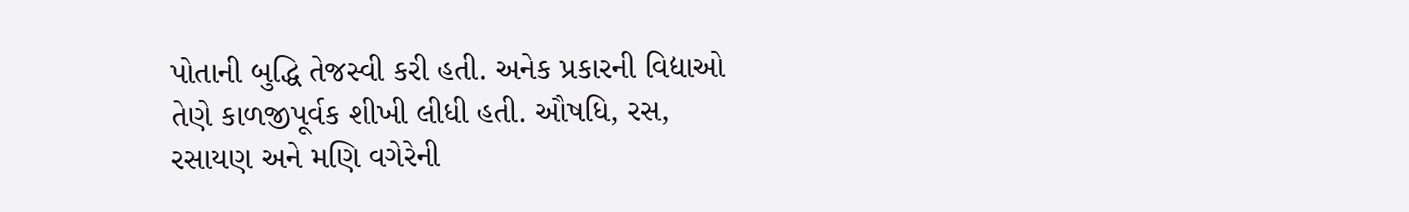પોતાની બુદ્ધિ તેજસ્વી કરી હતી. અનેક પ્રકારની વિદ્યાઓ તેણે કાળજીપૂર્વક શીખી લીધી હતી. ઔષધિ, રસ, રસાયણ અને મણિ વગેરેની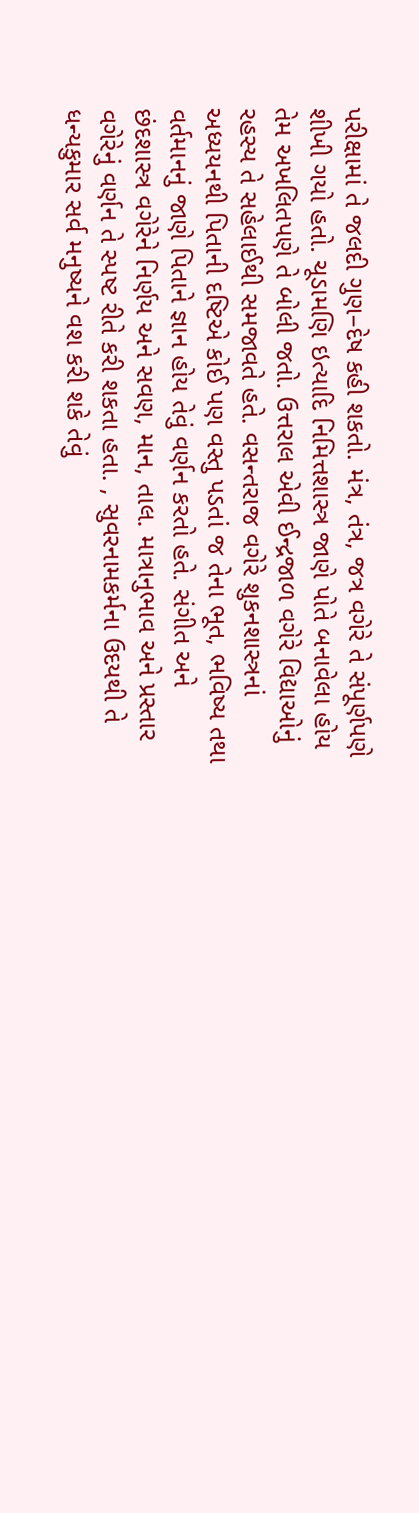પરીક્ષામાં તે જલદી ગુણ–દેષ કહી શકતો. મંત્ર, તંત્ર, જત્ર વગેરે તે સંપૂર્ણપણે શીખી ગયો હતો. ચૂડામણિ ઇત્યાદિ નિમિત્તશાસ્ત્ર જાણે પોતે બનાવેલા હોય તેમ અખલિતપણે તે બોલી જતો. ઉત્તરાલ એવી ઈન્દ્રજાળ વગેરે વિદ્યાઓનું રહસ્ય તે સહેલાઈથી સમજાવતે હતે. વસન્તરાજ વગેરે શુકનશાસ્ત્રનાં અધ્યયનથી પિતાની દષ્ટિએ કોઈ પણ વસ્તુ પડતાં જ તેના ભૂત, ભવિષ્ય તથા વર્તમાનનું જાણે પિતાને જ્ઞાન હોય તેવું વર્ણન કરતો હતે. સંગીત અને છંદશાસ્ત્ર વગેરેને નિર્ણય અને સવણ, માન, તાલ. માત્રાનુભાવ અને પ્રસ્તાર વગેરેનું વર્ણન તે સ્પષ્ટ રીતે કરી શકતા હતા. , સુવરનામકર્મના ઉદયથી તે ધન્યકુમાર સર્વ મનુષ્યને વશ કરી શકે તેવું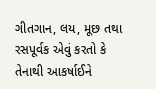ગીતગાન, લય, મૂછ તથા રસપૂર્વક એવું કરતો કે તેનાથી આકર્ષાઈને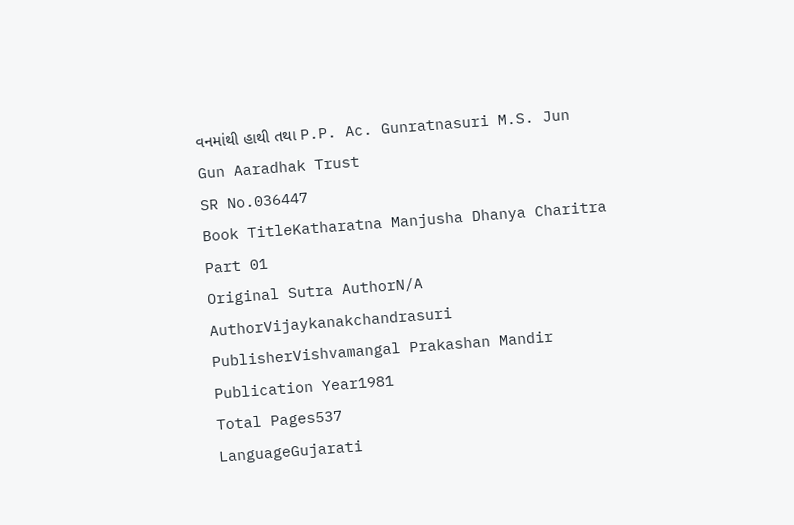વનમાંથી હાથી તથા P.P. Ac. Gunratnasuri M.S. Jun Gun Aaradhak Trust
SR No.036447
Book TitleKatharatna Manjusha Dhanya Charitra Part 01
Original Sutra AuthorN/A
AuthorVijaykanakchandrasuri
PublisherVishvamangal Prakashan Mandir
Publication Year1981
Total Pages537
LanguageGujarati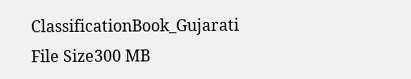ClassificationBook_Gujarati
File Size300 MB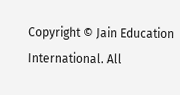Copyright © Jain Education International. All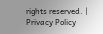rights reserved. | Privacy Policy